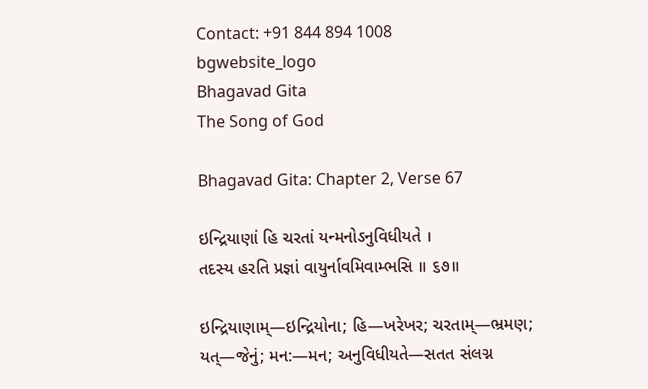Contact: +91 844 894 1008
bgwebsite_logo
Bhagavad Gita
The Song of God

Bhagavad Gita: Chapter 2, Verse 67

ઇન્દ્રિયાણાં હિ ચરતાં યન્મનોઽનુવિધીયતે ।
તદસ્ય હરતિ પ્રજ્ઞાં વાયુર્નાવમિવામ્ભસિ ॥ ૬૭॥

ઇન્દ્રિયાણામ્—ઇન્દ્રિયોના; હિ—ખરેખર; ચરતામ્—ભ્રમણ; યત્—જેનું; મન:—મન; અનુવિધીયતે—સતત સંલગ્ન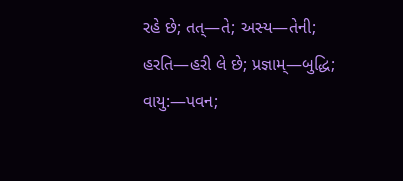રહે છે; તત્—તે; અસ્ય—તેની; હરતિ—હરી લે છે; પ્રજ્ઞામ્—બુદ્ધિ; વાયુ:—પવન;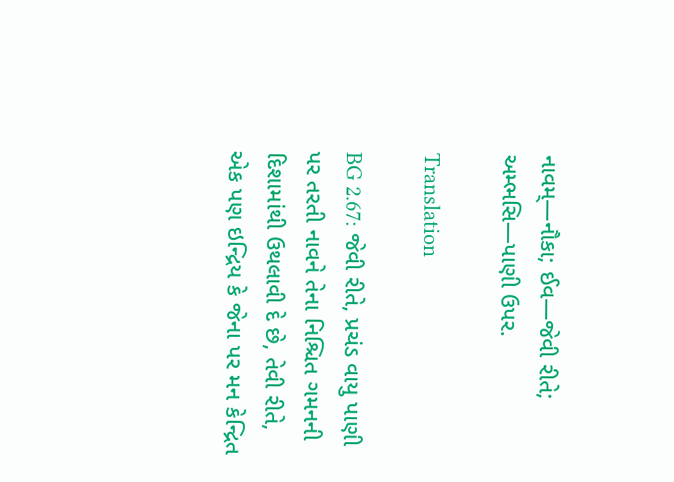નાવમ્—નૌકા; ઈવ—જેવી રીતે; અમ્ભસિ—પાણી ઉપર.

Translation

BG 2.67: જેવી રીતે, પ્રચંડ વાયુ પાણી પર તરતી નાવને તેના નિશ્ચિત ગમનની દિશામાંથી ઉથલાવી દે છે, તેવી રીતે, એક પણ ઇન્દ્રિય કે જેના પર મન કેન્દ્રિત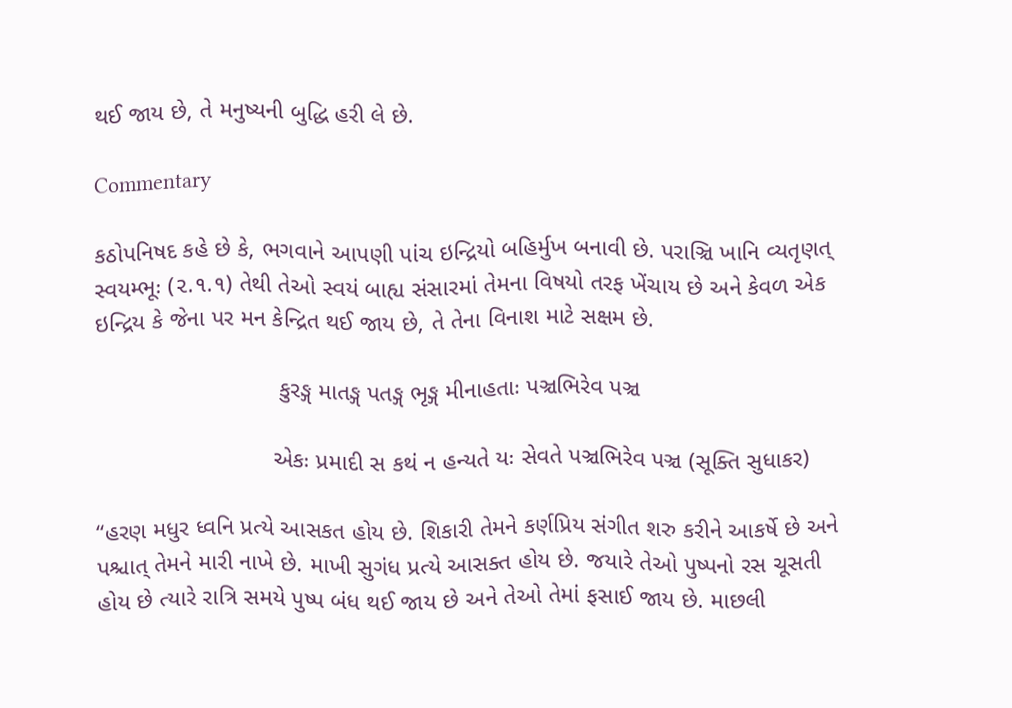થઈ જાય છે, તે મનુષ્યની બુદ્ધિ હરી લે છે.

Commentary

કઠોપનિષદ કહે છે કે, ભગવાને આપણી પાંચ ઇન્દ્રિયો બહિર્મુખ બનાવી છે. પરાઞ્ચિ ખાનિ વ્યતૃણત્ સ્વયમ્ભૂઃ (૨.૧.૧) તેથી તેઓ સ્વયં બાહ્ય સંસારમાં તેમના વિષયો તરફ ખેંચાય છે અને કેવળ એક ઇન્દ્રિય કે જેના પર મન કેન્દ્રિત થઈ જાય છે, તે તેના વિનાશ માટે સક્ષમ છે.

                            કુરઙ્ગ માતઙ્ગ પતઙ્ગ ભૃઙ્ગ મીનાહતાઃ પઞ્ચભિરેવ પઞ્ચ

                           એકઃ પ્રમાદી સ કથં ન હન્યતે યઃ સેવતે પઞ્ચભિરેવ પઞ્ચ (સૂક્તિ સુધાકર)

“હરણ મધુર ધ્વનિ પ્રત્યે આસકત હોય છે. શિકારી તેમને કર્ણપ્રિય સંગીત શરુ કરીને આકર્ષે છે અને પશ્ચાત્ તેમને મારી નાખે છે. માખી સુગંધ પ્રત્યે આસક્ત હોય છે. જયારે તેઓ પુષ્પનો રસ ચૂસતી હોય છે ત્યારે રાત્રિ સમયે પુષ્પ બંધ થઈ જાય છે અને તેઓ તેમાં ફસાઈ જાય છે. માછલી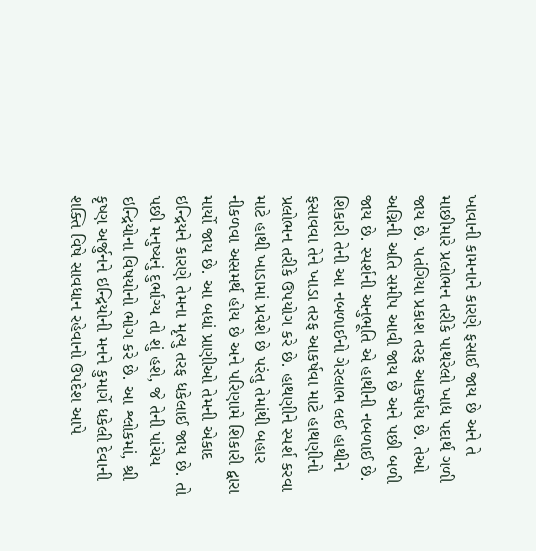ખાવાની કામનાને કારણે ફસાઈ જાય છે અને તે માછીમારે પ્રલોભન તરીકે પાથરેલો ખાદ્ય પદાર્થ ગળી જાય છે. પતંગિયા પ્રકાશ તરફ આકર્ષાય છે. તેઓ અગ્નિની અતિ સમીપ આવી જાય છે અને પછી બળી જાય છે. સ્પર્શની અનુભૂતિ એ હાથીની નબળાઈ છે. શિકારી તેની આ નબળાઈનો ગેરલાભ લઈ હાથીને ફસાવવા તેને ખાડા તરફ આકર્ષવા માટે હાથણીનો પ્રલોભન તરીકે ઉપયોગ કરે છે. હાથણીને સ્પર્શ કરવા માટે હાથી ખાડામાં પ્રવેશે છે પરંતુ તેમાંથી બહાર નીકળવા અસમર્થ હોય છે અને પરિણામે શિકારી દ્વારા માર્યો જાય છે. આ બધાં પ્રાણીઓ તેમની એકાદ ઇન્દ્રિયને કારણે તેમના મૃત્યુ તરફ ધકેલાઈ જાય છે. તો પછી મનુષ્યનું દુર્ભાગ્ય તો શું હશે, જે તેની પાંચેય ઇન્દ્રિયોના વિષયોનો ભોગ કરે છે. આ શ્લોકમાં, શ્રી કૃષ્ણ અર્જુનને ઇન્દ્રિયોની મનને કુમાર્ગે ધકેલી દેવાની શક્તિ વિષે સાવધાન રહેવાનો ઉપદેશ આપે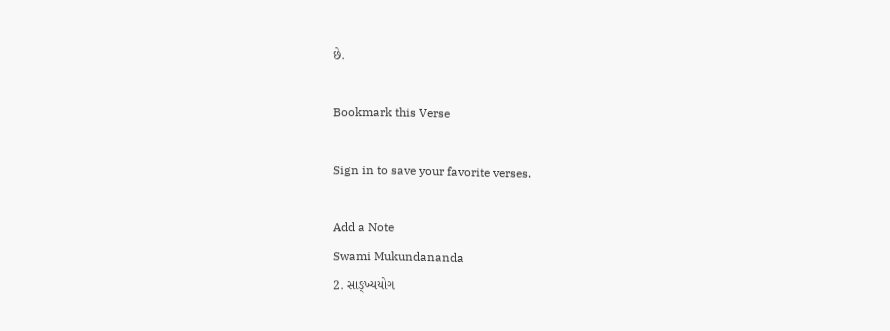છે.

Bookmark this Verse

Sign in to save your favorite verses.

Add a Note
Swami Mukundananda
2. સાઙ્ખ્યયોગ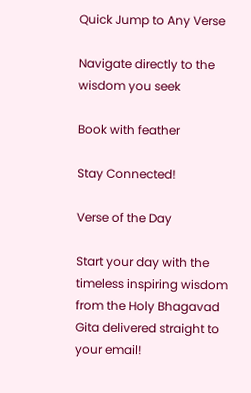Quick Jump to Any Verse

Navigate directly to the wisdom you seek

Book with feather

Stay Connected!

Verse of the Day

Start your day with the timeless inspiring wisdom from the Holy Bhagavad Gita delivered straight to your email!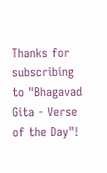Thanks for subscribing to "Bhagavad Gita - Verse of the Day"!